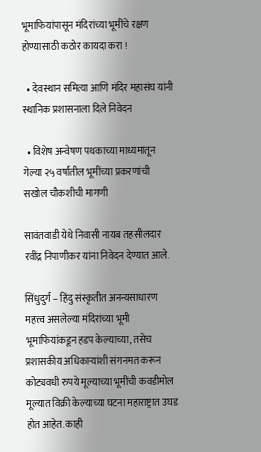भूमाफियांपासून मंदिरांच्या भूमींचे रक्षण होण्यासाठी कठोर कायदा करा !

  • देवस्थान समित्या आणि मंदिर महासंघ यांनी स्थानिक प्रशासनाला दिले निवेदन

  • विशेष अन्वेषण पथकाच्या माध्यमातून गेल्या २५ वर्षांतील भूमींच्या प्रकरणांची सखोल चौकशीची मागणी

सावंतवाडी येथे निवासी नायब तहसीलदार रवींद्र निपाणीकर यांना निवेदन देण्यात आले.

सिंधुदुर्ग – हिंदु संस्कृतीत अनन्यसाधारण महत्त्व असलेल्या मंदिरांच्या भूमी भूमाफियांकडून हडप केल्याच्या, तसेच प्रशासकीय अधिकार्‍यांशी संगनमत करून कोट्यवधी रुपये मूल्याच्या भूमींची कवडीमोल मूल्यात विक्री केल्याच्या घटना महाराष्ट्रात उघड होत आहेत. काही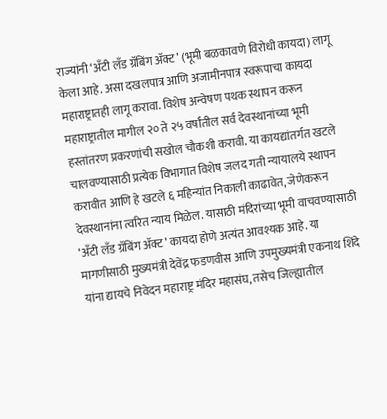राज्यांनी ‘अँटी लँड ग्रॅबिंग अ‍ॅक्ट’ (भूमी बळकावणे विरोधी कायदा) लागू केला आहे. असा दखलपात्र आणि अजामीनपात्र स्वरूपाचा कायदा महाराष्ट्रातही लागू करावा. विशेष अन्वेषण पथक स्थापन करून महाराष्ट्रातील मागील २० ते २५ वर्षांतील सर्व देवस्थानांच्या भूमी हस्तांतरण प्रकरणांची सखोल चौकशी करावी. या कायद्यांतर्गत खटले चालवण्यासाठी प्रत्येक विभागात विशेष जलद गती न्यायालये स्थापन करावीत आणि हे खटले ६ महिन्यांत निकाली काढावेत, जेणेकरून देवस्थानांना त्वरित न्याय मिळेल. यासाठी मंदिरांच्या भूमी वाचवण्यासाठी ‘अँटी लँड ग्रॅबिंग अ‍ॅक्ट’ कायदा होणे अत्यंत आवश्यक आहे. या मागणीसाठी मुख्यमंत्री देवेंद्र फडणवीस आणि उपमुख्यमंत्री एकनाथ शिंदे यांना द्यायचे निवेदन महाराष्ट्र मंदिर महासंघ, तसेच जिल्ह्यातील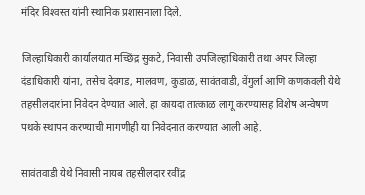मंदिर विश्‍वस्त यांनी स्थानिक प्रशासनाला दिले.

जिल्हाधिकारी कार्यालयात मच्छिंद्र सुकटे, निवासी उपजिल्हाधिकारी तथा अपर जिल्हा दंडाधिकारी यांना, तसेच देवगड, मालवण, कुडाळ, सावंतवाडी, वेंगुर्ला आणि कणकवली येथे तहसीलदारांना निवेदन देण्यात आले. हा कायदा तात्काळ लागू करण्यासह विशेष अन्वेषण पथके स्थापन करण्याची मागणीही या निवेदनात करण्यात आली आहे.

सावंतवाडी येथे निवासी नायब तहसीलदार रवींद्र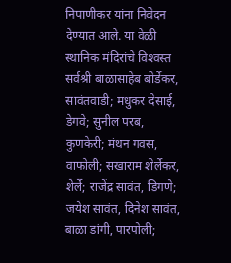निपाणीकर यांना निवेदन देण्यात आले. या वेळी स्थानिक मंदिरांचे विश्‍वस्त सर्वश्री बाळासाहेब बोर्डेकर, सावंतवाडी; मधुकर देसाई, डेगवे; सुनील परब, कुणकेरी; मंथन गवस, वाफोली; सखाराम शेर्लेकर, शेर्ले; राजेंद्र सावंत, डिगणे; जयेश सावंत, दिनेश सावंत, बाळा डांगी, पारपोली;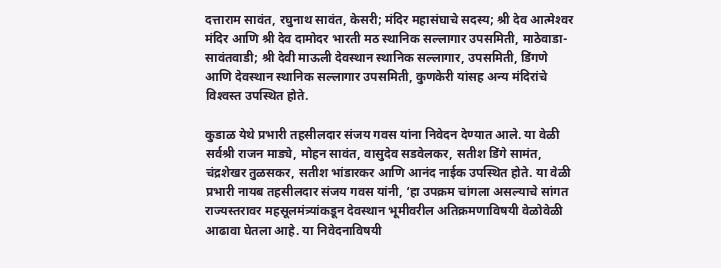दत्ताराम सावंत, रघुनाथ सावंत, केसरी; मंदिर महासंघाचे सदस्य; श्री देव आत्मेश्‍वर मंदिर आणि श्री देव दामोदर भारती मठ स्थानिक सल्लागार उपसमिती, माठेवाडा-सावंतवाडी; श्री देवी माऊली देवस्थान स्थानिक सल्लागार, उपसमिती, डिंगणे आणि देवस्थान स्थानिक सल्लागार उपसमिती, कुणकेरी यांसह अन्य मंदिरांचे विश्‍वस्त उपस्थित होते.

कुडाळ येथे प्रभारी तहसीलदार संजय गवस यांना निवेदन देण्यात आले. या वेळी सर्वश्री राजन माड्ये, मोहन सावंत, वासुदेव सडवेलकर, सतीश डिंगे सामंत, चंद्रशेखर तुळसकर, सतीश भांडारकर आणि आनंद नाईक उपस्थित होते. या वेळी प्रभारी नायब तहसीलदार संजय गवस यांनी, ‘हा उपक्रम चांगला असल्याचे सांगत राज्यस्तरावर महसूलमंत्र्यांकडून देवस्थान भूमीवरील अतिक्रमणाविषयी वेळोवेळी आढावा घेतला आहे. या निवेदनाविषयी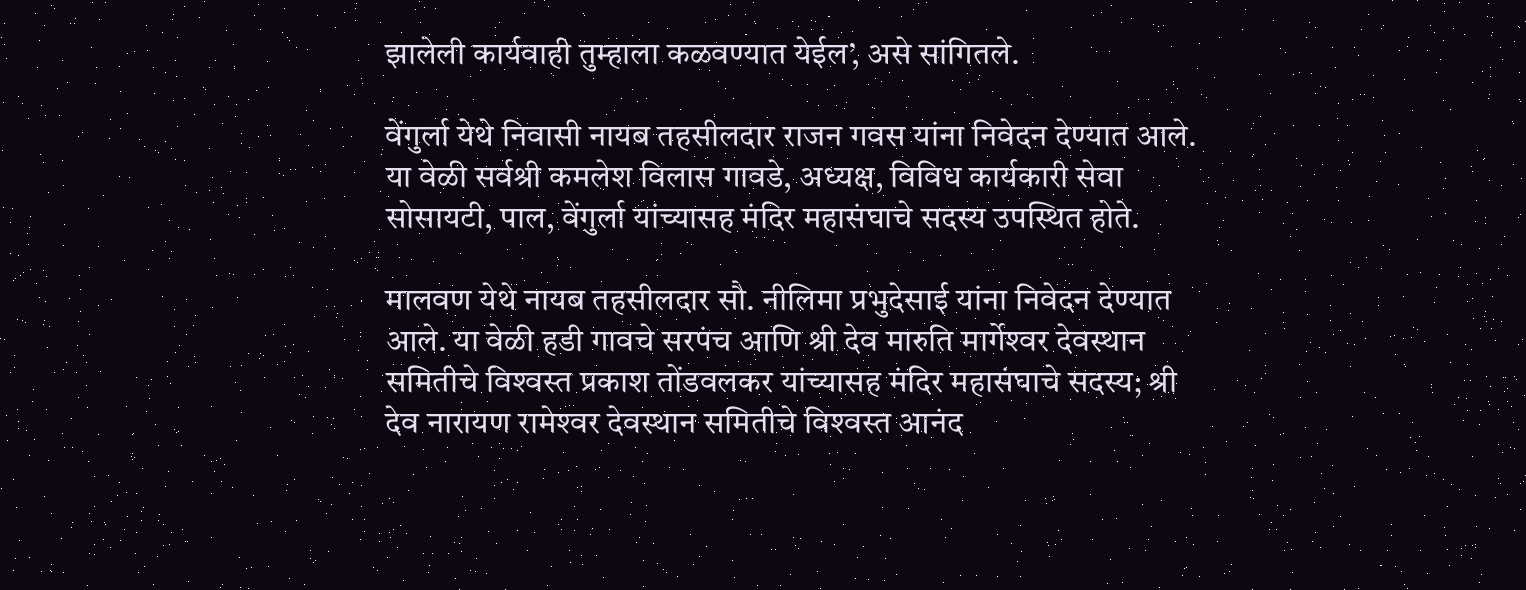झालेली कार्यवाही तुम्हाला कळवण्यात येईल’, असे सांगितले.

वेंगुर्ला येथे निवासी नायब तहसीलदार राजन गवस यांना निवेदन देण्यात आले. या वेळी सर्वश्री कमलेश विलास गावडे, अध्यक्ष, विविध कार्यकारी सेवा सोसायटी, पाल, वेंगुर्ला यांच्यासह मंदिर महासंघाचे सदस्य उपस्थित होते.

मालवण येथे नायब तहसीलदार सौ. नीलिमा प्रभुदेसाई यांना निवेदन देण्यात आले. या वेळी हडी गावचे सरपंच आणि श्री देव मारुति मार्गेश्‍वर देवस्थान समितीचे विश्‍वस्त प्रकाश तोंडवलकर यांच्यासह मंदिर महासंघाचे सदस्य; श्री देव नारायण रामेश्‍वर देवस्थान समितीचे विश्‍वस्त आनंद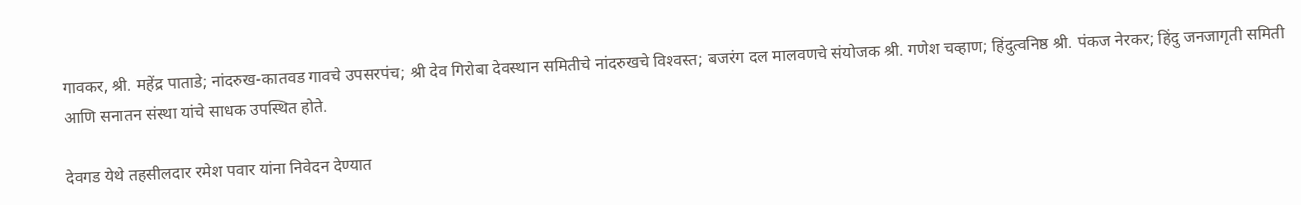गावकर, श्री. महेंद्र पाताडे; नांदरुख-कातवड गावचे उपसरपंच; श्री देव गिरोबा देवस्थान समितीचे नांदरुखचे विश्‍वस्त; बजरंग दल मालवणचे संयोजक श्री. गणेश चव्हाण; हिंदुत्वनिष्ठ श्री. पंकज नेरकर; हिंदु जनजागृती समिती आणि सनातन संस्था यांचे साधक उपस्थित होते.

देवगड येथे तहसीलदार रमेश पवार यांना निवेदन देण्यात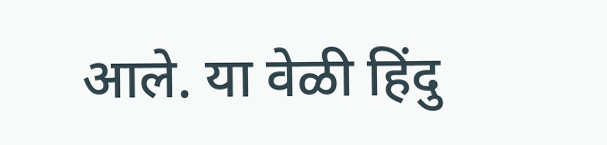आले. या वेळी हिंदु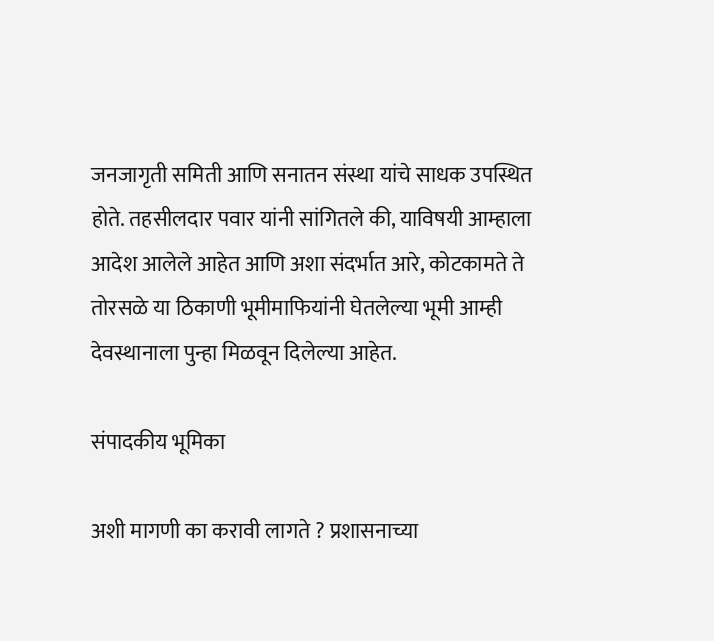जनजागृती समिती आणि सनातन संस्था यांचे साधक उपस्थित होते. तहसीलदार पवार यांनी सांगितले की, याविषयी आम्हाला आदेश आलेले आहेत आणि अशा संदर्भात आरे, कोटकामते ते तोरसळे या ठिकाणी भूमीमाफियांनी घेतलेल्या भूमी आम्ही देवस्थानाला पुन्हा मिळवून दिलेल्या आहेत.

संपादकीय भूमिका

अशी मागणी का करावी लागते ? प्रशासनाच्या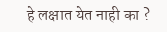हे लक्षात येत नाही का ?